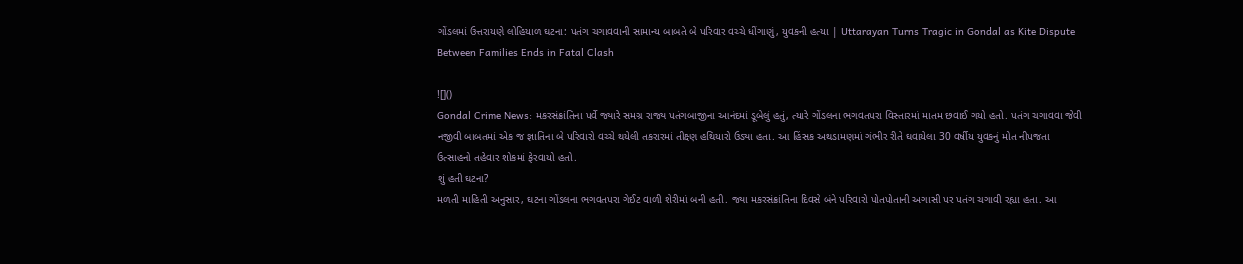ગોંડલમાં ઉત્તરાયણે લોહિયાળ ઘટના: પતંગ ચગાવવાની સામાન્ય બાબતે બે પરિવાર વચ્ચે ધીંગાણું, યુવકની હત્યા | Uttarayan Turns Tragic in Gondal as Kite Dispute Between Families Ends in Fatal Clash

![]()
Gondal Crime News: મકરસંક્રાંતિના પર્વે જ્યારે સમગ્ર રાજ્ય પતંગબાજીના આનંદમાં ડૂબેલું હતું, ત્યારે ગોંડલના ભગવતપરા વિસ્તારમાં માતમ છવાઈ ગયો હતો. પતંગ ચગાવવા જેવી નજીવી બાબતમાં એક જ જ્ઞાતિના બે પરિવારો વચ્ચે થયેલી તકરારમાં તીક્ષ્ણ હથિયારો ઉડ્યા હતા. આ હિંસક અથડામણમાં ગંભીર રીતે ઘવાયેલા 30 વર્ષીય યુવકનું મોત નીપજતા ઉત્સાહનો તહેવાર શોકમાં ફેરવાયો હતો.
શું હતી ઘટના?
મળતી માહિતી અનુસાર, ઘટના ગોંડલના ભગવતપરા ગેઈટ વાળી શેરીમાં બની હતી. જ્યા મકરસંક્રાંતિના દિવસે બંને પરિવારો પોતપોતાની અગાસી પર પતંગ ચગાવી રહ્યા હતા. આ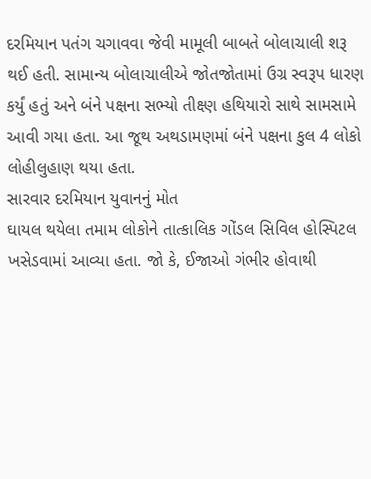દરમિયાન પતંગ ચગાવવા જેવી મામૂલી બાબતે બોલાચાલી શરૂ થઈ હતી. સામાન્ય બોલાચાલીએ જોતજોતામાં ઉગ્ર સ્વરૂપ ધારણ કર્યું હતું અને બંને પક્ષના સભ્યો તીક્ષ્ણ હથિયારો સાથે સામસામે આવી ગયા હતા. આ જૂથ અથડામણમાં બંને પક્ષના કુલ 4 લોકો લોહીલુહાણ થયા હતા.
સારવાર દરમિયાન યુવાનનું મોત
ઘાયલ થયેલા તમામ લોકોને તાત્કાલિક ગોંડલ સિવિલ હોસ્પિટલ ખસેડવામાં આવ્યા હતા. જો કે, ઈજાઓ ગંભીર હોવાથી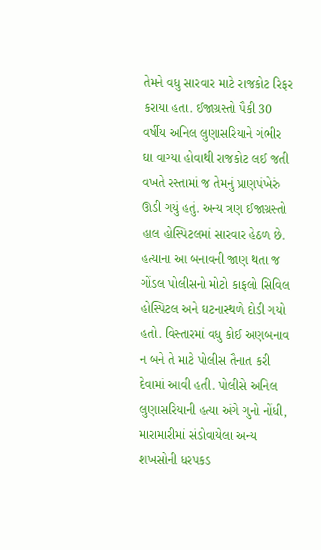તેમને વધુ સારવાર માટે રાજકોટ રિફર કરાયા હતા. ઈજાગ્રસ્તો પૈકી 30 વર્ષીય અનિલ લુણાસરિયાને ગંભીર ઘા વાગ્યા હોવાથી રાજકોટ લઈ જતી વખતે રસ્તામાં જ તેમનું પ્રાણપંખેરું ઊડી ગયું હતું. અન્ય ત્રણ ઈજાગ્રસ્તો હાલ હોસ્પિટલમાં સારવાર હેઠળ છે.
હત્યાના આ બનાવની જાણ થતા જ ગોંડલ પોલીસનો મોટો કાફલો સિવિલ હોસ્પિટલ અને ઘટનાસ્થળે દોડી ગયો હતો. વિસ્તારમાં વધુ કોઈ અણબનાવ ન બને તે માટે પોલીસ તૈનાત કરી દેવામાં આવી હતી. પોલીસે અનિલ લુણાસરિયાની હત્યા અંગે ગુનો નોંધી, મારામારીમાં સંડોવાયેલા અન્ય શખસોની ધરપકડ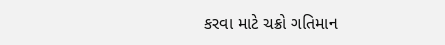કરવા માટે ચક્રો ગતિમાન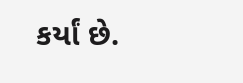કર્યાં છે.